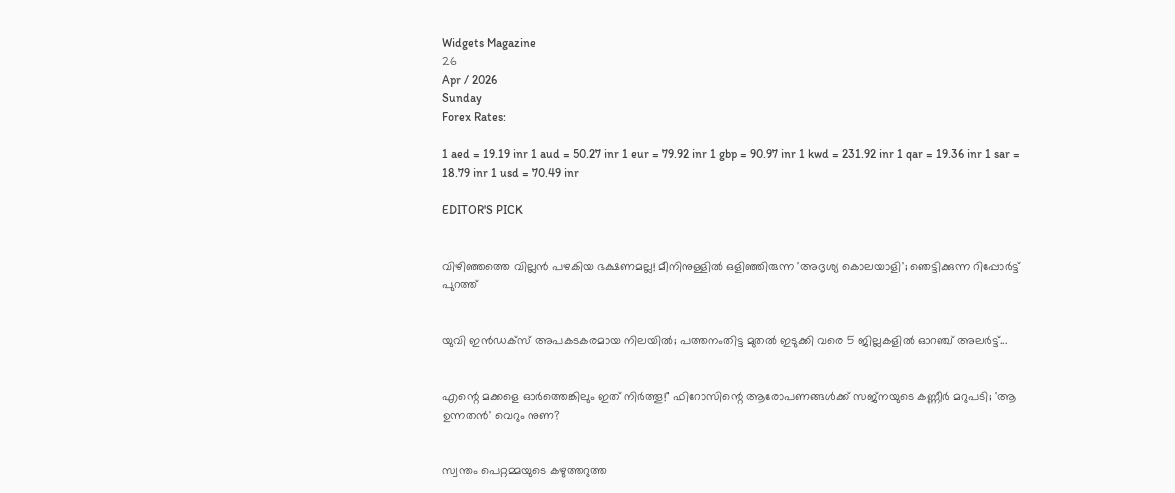Widgets Magazine
26
Apr / 2026
Sunday
Forex Rates:

1 aed = 19.19 inr 1 aud = 50.27 inr 1 eur = 79.92 inr 1 gbp = 90.97 inr 1 kwd = 231.92 inr 1 qar = 19.36 inr 1 sar = 18.79 inr 1 usd = 70.49 inr

EDITOR'S PICK


വിഴിഞ്ഞത്തെ വില്ലൻ പഴകിയ ഭക്ഷണമല്ല! മീനിനുള്ളിൽ ഒളിഞ്ഞിരുന്ന 'അദൃശ്യ കൊലയാളി'; ഞെട്ടിക്കുന്ന റിപ്പോർട്ട് പുറത്ത്


യുവി ഇൻഡക്സ് അപകടകരമായ നിലയിൽ; പത്തനംതിട്ട മുതൽ ഇടുക്കി വരെ 5 ജില്ലകളിൽ ഓറഞ്ച് അലർട്ട്...


എന്റെ മക്കളെ ഓർത്തെങ്കിലും ഇത് നിർത്തൂ!" ഫിറോസിന്റെ ആരോപണങ്ങൾക്ക് സജ്നയുടെ കണ്ണീർ മറുപടി; 'ആ ഉന്നതൻ' വെറും നുണ?


സ്വന്തം പെറ്റമ്മയുടെ കഴുത്തറുത്ത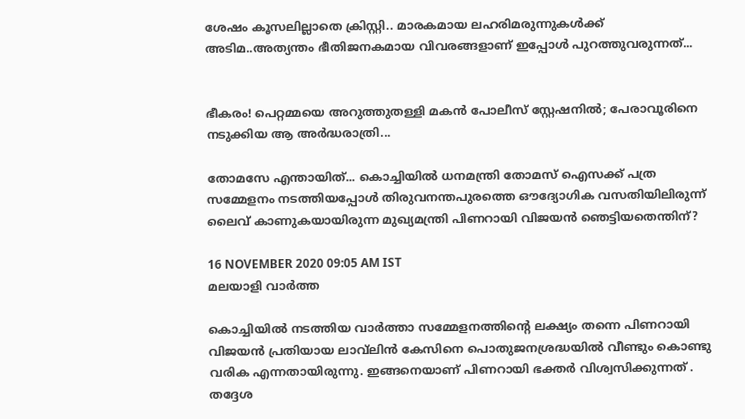ശേഷം കൂസലില്ലാതെ ക്രിസ്റ്റി.. മാരകമായ ലഹരിമരുന്നുകള്‍ക്ക് അടിമ..അത്യന്തം ഭീതിജനകമായ വിവരങ്ങളാണ് ഇപ്പോള്‍ പുറത്തുവരുന്നത്...


ഭീകരം! പെറ്റമ്മയെ അറുത്തുതള്ളി മകൻ പോലീസ് സ്റ്റേഷനിൽ; പേരാവൂരിനെ നടുക്കിയ ആ അർദ്ധരാത്രി...

തോമസേ എന്തായിത്... കൊച്ചിയില്‍ ധനമന്ത്രി തോമസ് ഐസക്ക് പത്ര സമ്മേളനം നടത്തിയപ്പോള്‍ തിരുവനന്തപുരത്തെ ഔദ്യോഗിക വസതിയിലിരുന്ന് ലൈവ് കാണുകയായിരുന്ന മുഖ്യമന്ത്രി പിണറായി വിജയന്‍ ഞെട്ടിയതെന്തിന്?

16 NOVEMBER 2020 09:05 AM IST
മലയാളി വാര്‍ത്ത

കൊച്ചിയില്‍ നടത്തിയ വാര്‍ത്താ സമ്മേളനത്തിന്റെ ലക്ഷ്യം തന്നെ പിണറായി വിജയന്‍ പ്രതിയായ ലാവ്‌ലിന്‍ കേസിനെ പൊതുജനശ്രദ്ധയില്‍ വീണ്ടും കൊണ്ടു വരിക എന്നതായിരുന്നു. ഇങ്ങനെയാണ് പിണറായി ഭക്തര്‍ വിശ്വസിക്കുന്നത് . തദ്ദേശ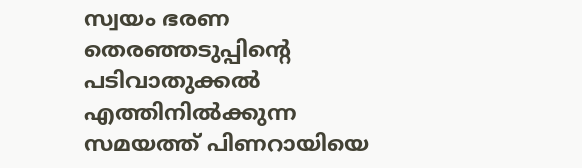സ്വയം ഭരണ തെരഞ്ഞടുപ്പിന്റെ പടിവാതുക്കല്‍ എത്തിനില്‍ക്കുന്ന സമയത്ത് പിണറായിയെ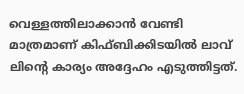വെള്ളത്തിലാക്കാന്‍ വേണ്ടി മാത്രമാണ് കിഫ്ബിക്കിടയില്‍ ലാവ് ലിന്റെ കാര്യം അദ്ദേഹം എടുത്തിട്ടത്.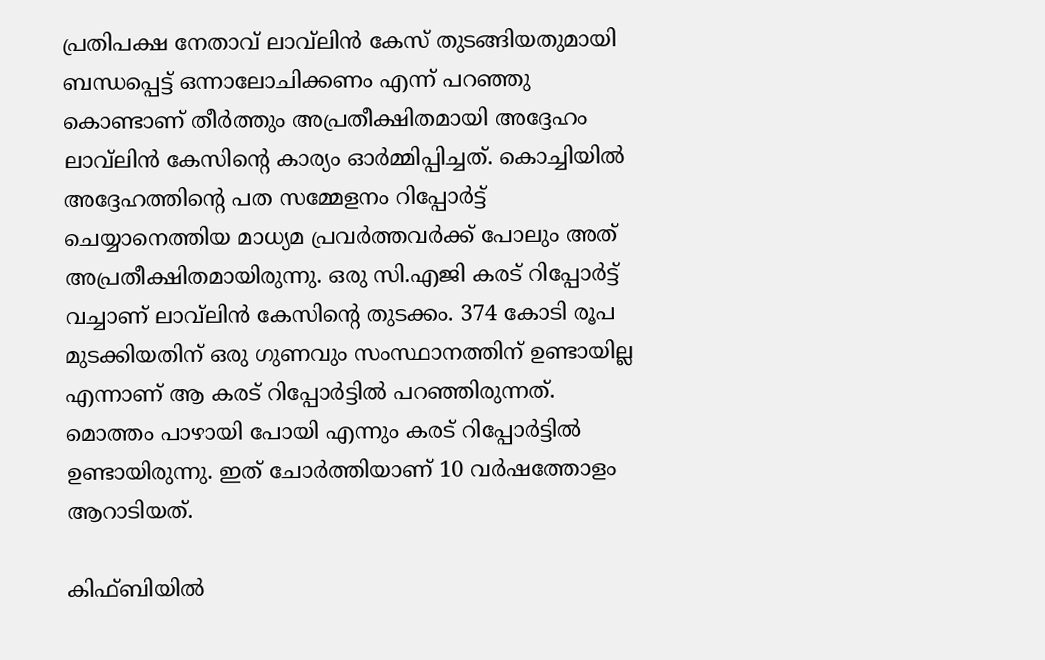പ്രതിപക്ഷ നേതാവ് ലാവ്‌ലിന്‍ കേസ് തുടങ്ങിയതുമായി ബന്ധപ്പെട്ട് ഒന്നാലോചിക്കണം എന്ന് പറഞ്ഞു കൊണ്ടാണ് തീര്‍ത്തും അപ്രതീക്ഷിതമായി അദ്ദേഹം ലാവ്‌ലിന്‍ കേസിന്റെ കാര്യം ഓര്‍മ്മിപ്പിച്ചത്. കൊച്ചിയില്‍ അദ്ദേഹത്തിന്റെ പത സമ്മേളനം റിപ്പോര്‍ട്ട് ചെയ്യാനെത്തിയ മാധ്യമ പ്രവര്‍ത്തവര്‍ക്ക് പോലും അത് അപ്രതീക്ഷിതമായിരുന്നു. ഒരു സി.എജി കരട് റിപ്പോര്‍ട്ട് വച്ചാണ് ലാവ്‌ലിന്‍ കേസിന്റെ തുടക്കം. 374 കോടി രൂപ മുടക്കിയതിന് ഒരു ഗുണവും സംസ്ഥാനത്തിന് ഉണ്ടായില്ല എന്നാണ് ആ കരട് റിപ്പോര്‍ട്ടില്‍ പറഞ്ഞിരുന്നത്. മൊത്തം പാഴായി പോയി എന്നും കരട് റിപ്പോര്‍ട്ടില്‍ ഉണ്ടായിരുന്നു. ഇത് ചോര്‍ത്തിയാണ് 10 വര്‍ഷത്തോളം ആറാടിയത്.

കിഫ്ബിയില്‍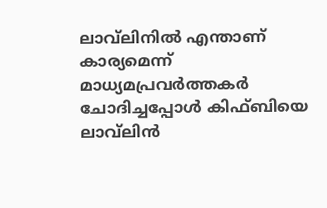ലാവ്‌ലിനില്‍ എന്താണ് കാര്യമെന്ന് മാധ്യമപ്രവര്‍ത്തകര്‍ ചോദിച്ചപ്പോള്‍ കിഫ്ബിയെ ലാവ്‌ലിന്‍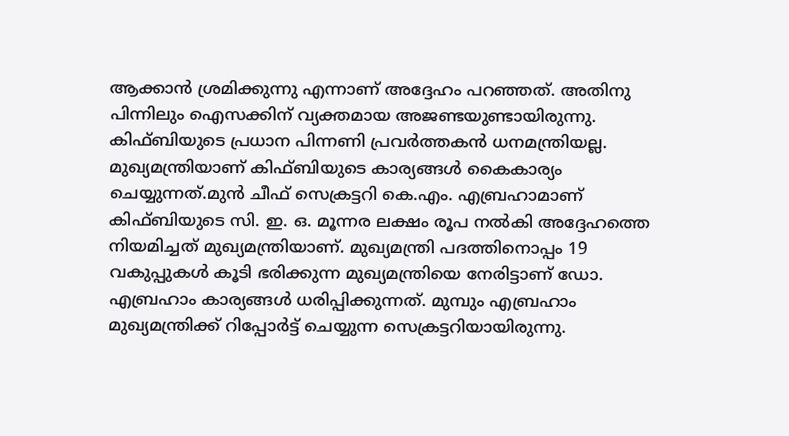ആക്കാന്‍ ശ്രമിക്കുന്നു എന്നാണ് അദ്ദേഹം പറഞ്ഞത്. അതിനു പിന്നിലും ഐസക്കിന് വ്യക്തമായ അജണ്ടയുണ്ടായിരുന്നു. കിഫ്ബിയുടെ പ്രധാന പിന്നണി പ്രവര്‍ത്തകന്‍ ധനമന്ത്രിയല്ല. മുഖ്യമന്ത്രിയാണ് കിഫ്ബിയുടെ കാര്യങ്ങള്‍ കൈകാര്യം ചെയ്യുന്നത്.മുന്‍ ചീഫ് സെക്രട്ടറി കെ.എം. എബ്രഹാമാണ് കിഫ്ബിയുടെ സി. ഇ. ഒ. മൂന്നര ലക്ഷം രൂപ നല്‍കി അദ്ദേഹത്തെ നിയമിച്ചത് മുഖ്യമന്ത്രിയാണ്. മുഖ്യമന്ത്രി പദത്തിനൊപ്പം 19 വകുപ്പുകള്‍ കൂടി ഭരിക്കുന്ന മുഖ്യമന്ത്രിയെ നേരിട്ടാണ് ഡോ. എബ്രഹാം കാര്യങ്ങള്‍ ധരിപ്പിക്കുന്നത്. മുമ്പും എബ്രഹാം മുഖ്യമന്ത്രിക്ക് റിപ്പോര്‍ട്ട് ചെയ്യുന്ന സെക്രട്ടറിയായിരുന്നു.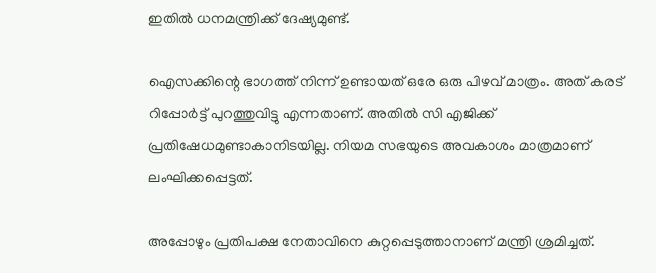ഇതില്‍ ധനമന്ത്രിക്ക് ദേഷ്യമുണ്ട്.

ഐസക്കിന്റെ ഭാഗത്ത് നിന്ന് ഉണ്ടായത് ഒരേ ഒരു പിഴവ് മാത്രം. അത് കരട് റിപ്പോര്‍ട്ട് പുറത്തുവിട്ടു എന്നതാണ്. അതില്‍ സി എജിക്ക് പ്രതിഷേധമുണ്ടാകാനിടയില്ല. നിയമ സഭയുടെ അവകാശം മാത്രമാണ് ലംഘിക്കപ്പെട്ടത്.

അപ്പോഴും പ്രതിപക്ഷ നേതാവിനെ കുറ്റപ്പെടുത്താനാണ് മന്ത്രി ശ്രമിച്ചത്.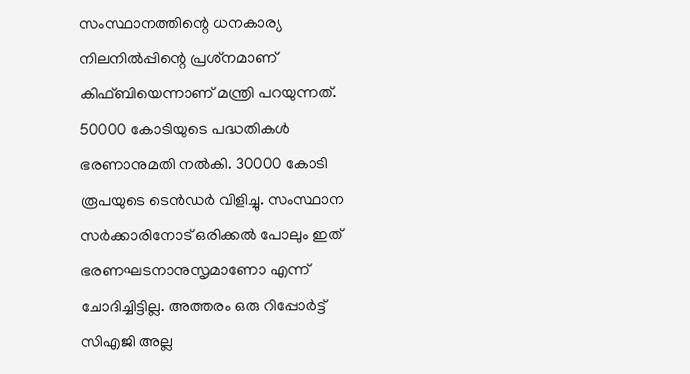സംസ്ഥാനത്തിന്റെ ധനകാര്യ നിലനില്‍പ്പിന്റെ പ്രശ്‌നമാണ് കിഫ്ബിയെന്നാണ് മന്ത്രി പറയുന്നത്. 50000 കോടിയുടെ പദ്ധതികള്‍ ഭരണാനുമതി നല്‍കി. 30000 കോടി രൂപയുടെ ടെന്‍ഡര്‍ വിളിച്ചു. സംസ്ഥാന സര്‍ക്കാരിനോട് ഒരിക്കല്‍ പോലും ഇത് ഭരണഘടനാനുസൃമാണോ എന്ന് ചോദിച്ചിട്ടില്ല. അത്തരം ഒരു റിപ്പോര്‍ട്ട് സിഎജി അല്ല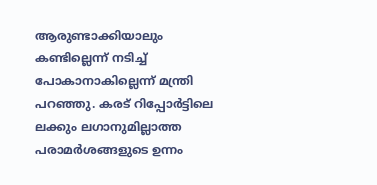ആരുണ്ടാക്കിയാലും കണ്ടില്ലെന്ന് നടിച്ച് പോകാനാകില്ലെന്ന് മന്ത്രി പറഞ്ഞു. കരട് റിപ്പോര്‍ട്ടിലെ ലക്കും ലഗാനുമില്ലാത്ത പരാമര്‍ശങ്ങളുടെ ഉന്നം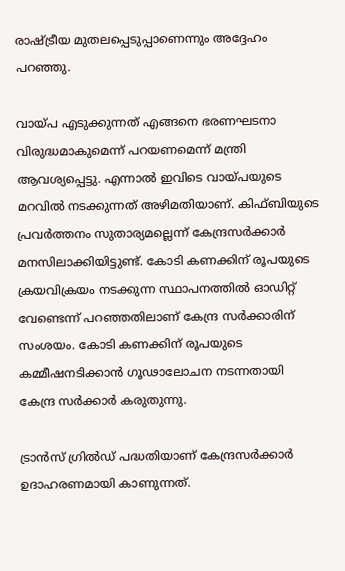രാഷ്ട്രീയ മുതലപ്പെടുപ്പാണെന്നും അദ്ദേഹം പറഞ്ഞു.

വായ്പ എടുക്കുന്നത് എങ്ങനെ ഭരണഘടനാ വിരുദ്ധമാകുമെന്ന് പറയണമെന്ന് മന്ത്രി ആവശ്യപ്പെട്ടു. എന്നാല്‍ ഇവിടെ വായ്പയുടെ മറവില്‍ നടക്കുന്നത് അഴിമതിയാണ്. കിഫ്ബിയുടെ പ്രവര്‍ത്തനം സുതാര്യമല്ലെന്ന് കേന്ദ്രസര്‍ക്കാര്‍ മനസിലാക്കിയിട്ടുണ്ട്. കോടി കണക്കിന് രൂപയുടെ ക്രയവിക്രയം നടക്കുന്ന സ്ഥാപനത്തില്‍ ഓഡിറ്റ് വേണ്ടെന്ന് പറഞ്ഞതിലാണ് കേന്ദ്ര സര്‍ക്കാരിന് സംശയം. കോടി കണക്കിന് രൂപയുടെ കമ്മീഷനടിക്കാന്‍ ഗൂഢാലോചന നടന്നതായി കേന്ദ്ര സര്‍ക്കാര്‍ കരുതുന്നു.

ട്രാന്‍സ് ഗ്രില്‍ഡ് പദ്ധതിയാണ് കേന്ദ്രസര്‍ക്കാര്‍ ഉദാഹരണമായി കാണുന്നത്.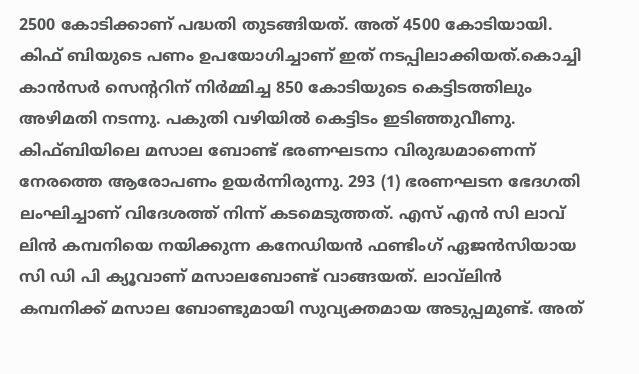2500 കോടിക്കാണ് പദ്ധതി തുടങ്ങിയത്. അത് 4500 കോടിയായി. കിഫ് ബിയുടെ പണം ഉപയോഗിച്ചാണ് ഇത് നടപ്പിലാക്കിയത്.കൊച്ചി കാന്‍സര്‍ സെന്ററിന് നിര്‍മ്മിച്ച 850 കോടിയുടെ കെട്ടിടത്തിലും അഴിമതി നടന്നു. പകുതി വഴിയില്‍ കെട്ടിടം ഇടിഞ്ഞുവീണു. കിഫ്ബിയിലെ മസാല ബോണ്ട് ഭരണഘടനാ വിരുദ്ധമാണെന്ന് നേരത്തെ ആരോപണം ഉയര്‍ന്നിരുന്നു. 293 (1) ഭരണഘടന ഭേദഗതി ലംഘിച്ചാണ് വിദേശത്ത് നിന്ന് കടമെടുത്തത്. എസ് എന്‍ സി ലാവ് ലിന്‍ കമ്പനിയെ നയിക്കുന്ന കനേഡിയന്‍ ഫണ്ടിംഗ് ഏജന്‍സിയായ സി ഡി പി ക്യൂവാണ് മസാലബോണ്ട് വാങ്ങയത്. ലാവ്‌ലിന്‍ കമ്പനിക്ക് മസാല ബോണ്ടുമായി സുവ്യക്തമായ അടുപ്പമുണ്ട്. അത്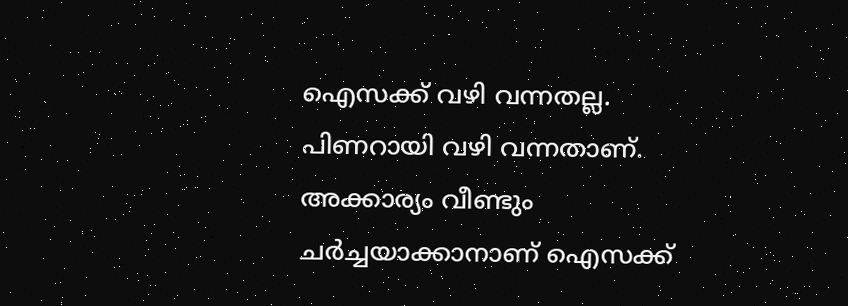ഐസക്ക് വഴി വന്നതല്ല. പിണറായി വഴി വന്നതാണ്. അക്കാര്യം വീണ്ടും ചര്‍ച്ചയാക്കാനാണ് ഐസക്ക്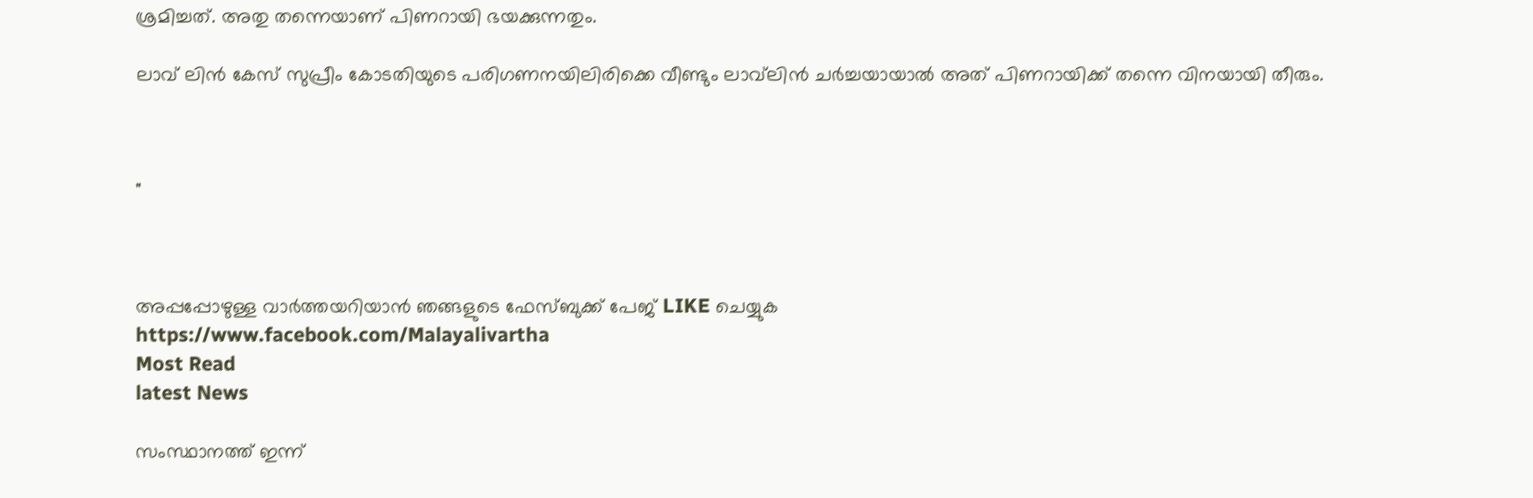ശ്രമിച്ചത്. അതു തന്നെയാണ് പിണറായി ഭയക്കുന്നതും.

ലാവ് ലിന്‍ കേസ് സുപ്രീം കോടതിയുടെ പരിഗണനയിലിരിക്കെ വീണ്ടും ലാവ്‌ലിന്‍ ചര്‍ച്ചയായാല്‍ അത് പിണറായിക്ക് തന്നെ വിനയായി തീരും.



"



അപ്പപ്പോഴുള്ള വാര്‍ത്തയറിയാന്‍ ഞങ്ങളുടെ ഫേസ്‌ബുക്ക്‌ പേജ് LIKE ചെയ്യുക
https://www.facebook.com/Malayalivartha
Most Read
latest News

സംസ്ഥാനത്ത് ഇന്ന്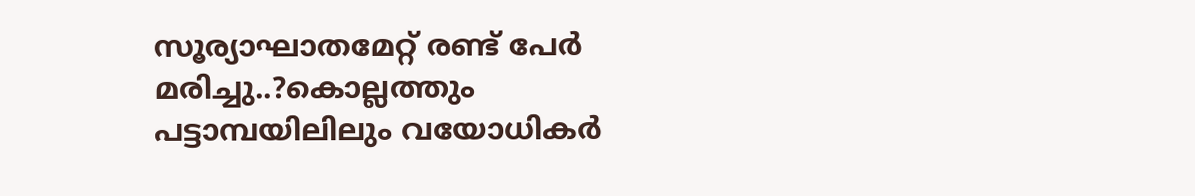സൂര്യാഘാതമേറ്റ് രണ്ട് പേർ മരിച്ചു..?കൊല്ലത്തും പട്ടാമ്പയിലിലും വയോധികർ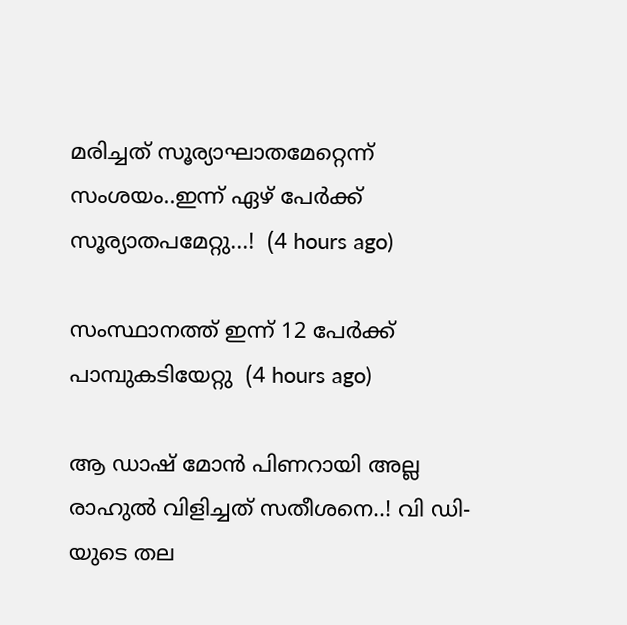മരിച്ചത് സൂര്യാഘാതമേറ്റെന്ന് സംശയം..ഇന്ന് ഏഴ് പേർക്ക് സൂര്യാതപമേറ്റു...!  (4 hours ago)

സംസ്ഥാനത്ത് ഇന്ന് 12 പേര്‍ക്ക് പാമ്പുകടിയേറ്റു  (4 hours ago)

ആ ഡാഷ് മോൻ പിണറായി അല്ല രാഹുൽ വിളിച്ചത് സതീശനെ..! വി ഡി-യുടെ തല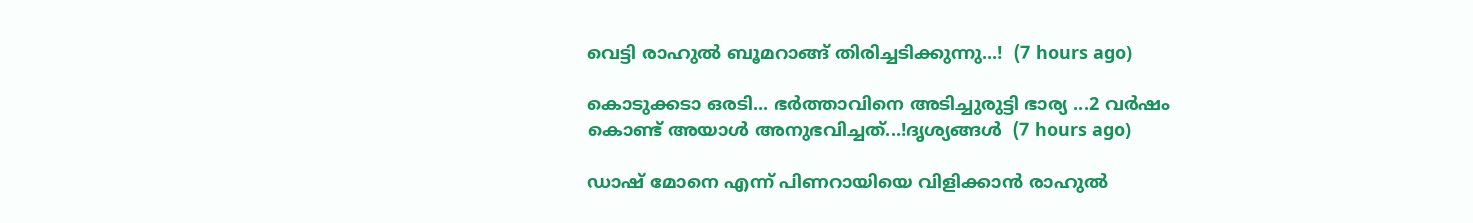വെട്ടി രാഹുൽ ബൂമറാങ്ങ് തിരിച്ചടിക്കുന്നു...!  (7 hours ago)

കൊടുക്കടാ ഒരടി... ഭർത്താവിനെ അടിച്ചുരുട്ടി ഭാര്യ ...2 വർഷം കൊണ്ട് അയാൾ അനുഭവിച്ചത്...!ദൃശ്യങ്ങൾ  (7 hours ago)

ഡാഷ് മോനെ എന്ന് പിണറായിയെ വിളിക്കാൻ രാഹുൽ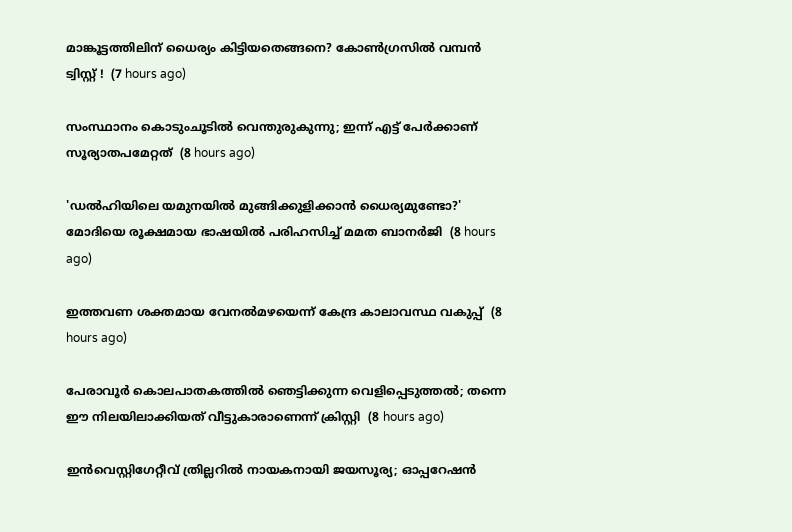മാങ്കൂട്ടത്തിലിന് ധൈര്യം കിട്ടിയതെങ്ങനെ? കോൺഗ്രസിൽ വമ്പൻ ട്വിസ്റ്റ് !  (7 hours ago)

സംസ്ഥാനം കൊടുംചൂടില്‍ വെന്തുരുകുന്നു; ഇന്ന് എട്ട് പേര്‍ക്കാണ് സൂര്യാതപമേറ്റത്  (8 hours ago)

'ഡല്‍ഹിയിലെ യമുനയില്‍ മുങ്ങിക്കുളിക്കാന്‍ ധൈര്യമുണ്ടോ?' മോദിയെ രൂക്ഷമായ ഭാഷയില്‍ പരിഹസിച്ച് മമത ബാനര്‍ജി  (8 hours ago)

ഇത്തവണ ശക്തമായ വേനല്‍മഴയെന്ന് കേന്ദ്ര കാലാവസ്ഥ വകുപ്പ്  (8 hours ago)

പേരാവൂര്‍ കൊലപാതകത്തില്‍ ഞെട്ടിക്കുന്ന വെളിപ്പെടുത്തല്‍; തന്നെ ഈ നിലയിലാക്കിയത് വീട്ടുകാരാണെന്ന് ക്രിസ്റ്റി  (8 hours ago)

ഇൻവെസ്റ്റിഗേറ്റീവ് ത്രില്ലറിൽ നായകനായി ജയസൂര്യ; ഓപ്പറേഷൻ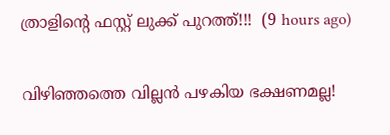ത്രാളിന്റെ ഫസ്റ്റ് ലുക്ക് പുറത്ത്!!!  (9 hours ago)

വിഴിഞ്ഞത്തെ വില്ലൻ പഴകിയ ഭക്ഷണമല്ല!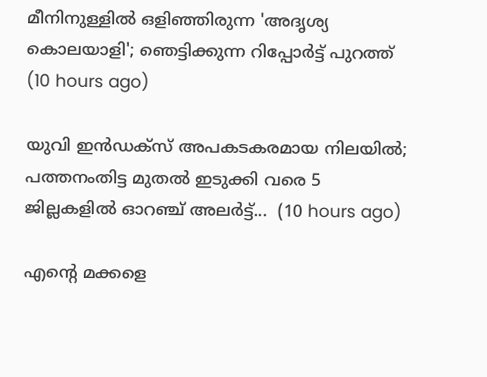മീനിനുള്ളിൽ ഒളിഞ്ഞിരുന്ന 'അദൃശ്യ കൊലയാളി'; ഞെട്ടിക്കുന്ന റിപ്പോർട്ട് പുറത്ത്  (10 hours ago)

യുവി ഇൻഡക്സ് അപകടകരമായ നിലയിൽ; പത്തനംതിട്ട മുതൽ ഇടുക്കി വരെ 5 ജില്ലകളിൽ ഓറഞ്ച് അലർട്ട്...  (10 hours ago)

എന്റെ മക്കളെ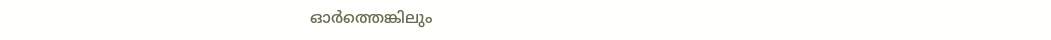ഓർത്തെങ്കിലും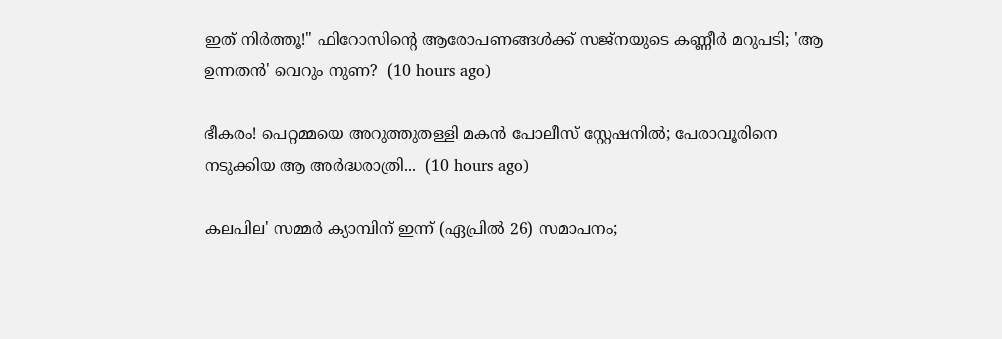ഇത് നിർത്തൂ!" ഫിറോസിന്റെ ആരോപണങ്ങൾക്ക് സജ്നയുടെ കണ്ണീർ മറുപടി; 'ആ ഉന്നതൻ' വെറും നുണ?  (10 hours ago)

ഭീകരം! പെറ്റമ്മയെ അറുത്തുതള്ളി മകൻ പോലീസ് സ്റ്റേഷനിൽ; പേരാവൂരിനെ നടുക്കിയ ആ അർദ്ധരാത്രി...  (10 hours ago)

കലപില' സമ്മര്‍ ക്യാമ്പിന് ഇന്ന് (ഏപ്രില്‍ 26) സമാപനം;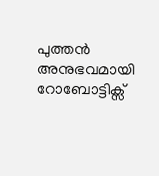പുത്തന്‍ അനുഭവമായി റോബോട്ടിക്സ്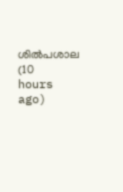ശില്‍പശാല  (10 hours ago)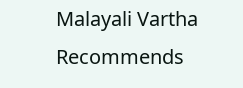Malayali Vartha Recommends